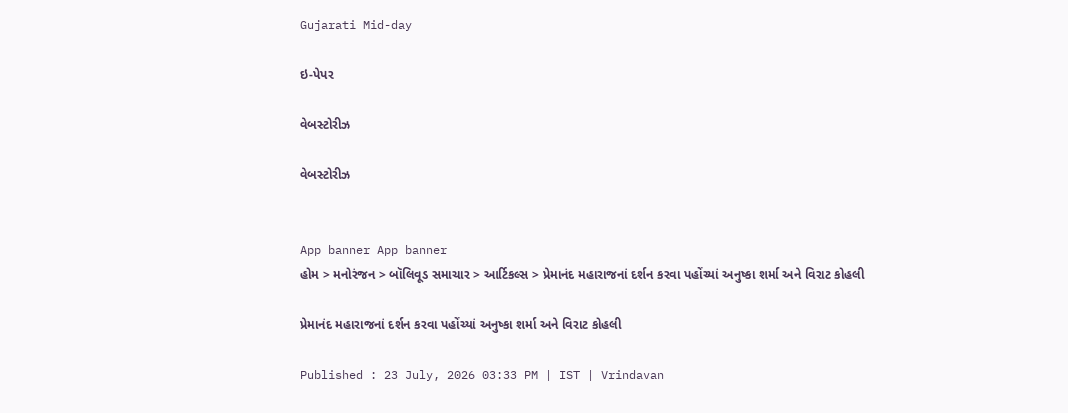Gujarati Mid-day

ઇ-પેપર

વેબસ્ટોરીઝ

વેબસ્ટોરીઝ


App banner App banner
હોમ > મનોરંજન > બૉલિવૂડ સમાચાર > આર્ટિકલ્સ > પ્રેમાનંદ મહારાજનાં દર્શન કરવા પહોંચ્યાં અનુષ્કા શર્મા અને વિરાટ કોહલી

પ્રેમાનંદ મહારાજનાં દર્શન કરવા પહોંચ્યાં અનુષ્કા શર્મા અને વિરાટ કોહલી

Published : 23 July, 2026 03:33 PM | IST | Vrindavan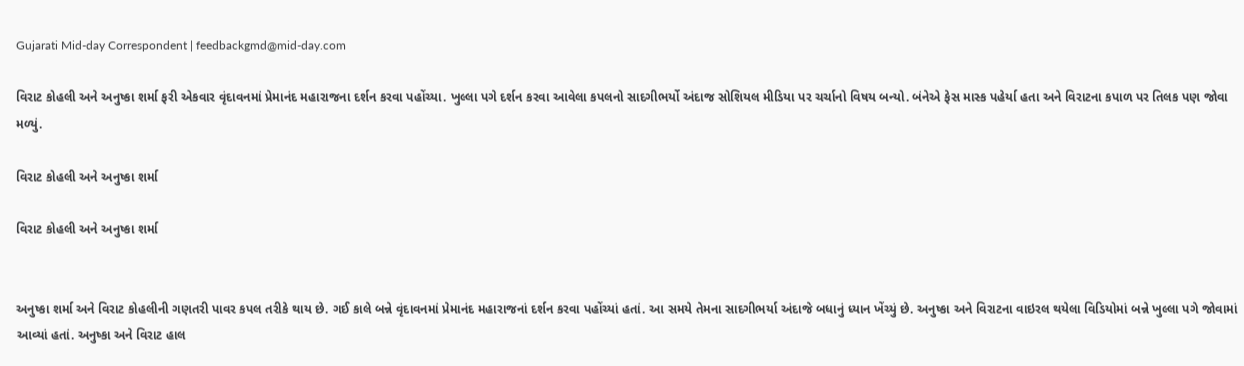Gujarati Mid-day Correspondent | feedbackgmd@mid-day.com

વિરાટ કોહલી અને અનુષ્કા શર્મા ફરી એકવાર વૃંદાવનમાં પ્રેમાનંદ મહારાજના દર્શન કરવા પહોંચ્યા. ખુલ્લા પગે દર્શન કરવા આવેલા કપલનો સાદગીભર્યો અંદાજ સોશિયલ મીડિયા પર ચર્ચાનો વિષય બન્યો. બંનેએ ફેસ માસ્ક પહેર્યા હતા અને વિરાટના કપાળ પર તિલક પણ જોવા મળ્યું.

વિરાટ કોહલી અને અનુષ્કા શર્મા

વિરાટ કોહલી અને અનુષ્કા શર્મા


અનુષ્કા શર્મા અને વિરાટ કોહલીની ગણતરી પાવર કપલ તરીકે થાય છે. ગઈ કાલે બન્ને વૃંદાવનમાં પ્રેમાનંદ મહારાજનાં દર્શન કરવા પહોંચ્યાં હતાં. આ સમયે તેમના સાદગીભર્યા અંદાજે બધાનું ધ્યાન ખેંચ્યું છે. અનુષ્કા અને વિરાટના વાઇરલ થયેલા વિડિયોમાં બન્ને ખુલ્લા પગે જોવામાં આવ્યાં હતાં. અનુષ્કા અને વિરાટ હાલ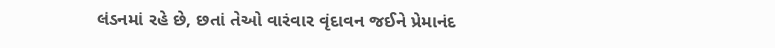લંડનમાં રહે છે, છતાં તેઓ વારંવાર વૃંદાવન જઈને પ્રેમાનંદ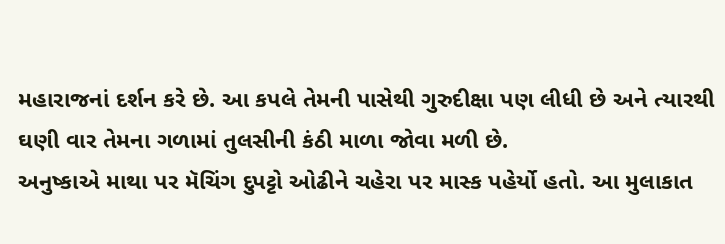મહારાજનાં દર્શન કરે છે. આ કપલે તેમની પાસેથી ગુરુદીક્ષા પણ લીધી છે અને ત્યારથી ઘણી વાર તેમના ગળામાં તુલસીની કંઠી માળા જોવા મળી છે.
અનુષ્કાએ માથા પર મૅચિંગ દુપટ્ટો ઓઢીને ચહેરા પર માસ્ક પહેર્યો હતો. આ મુલાકાત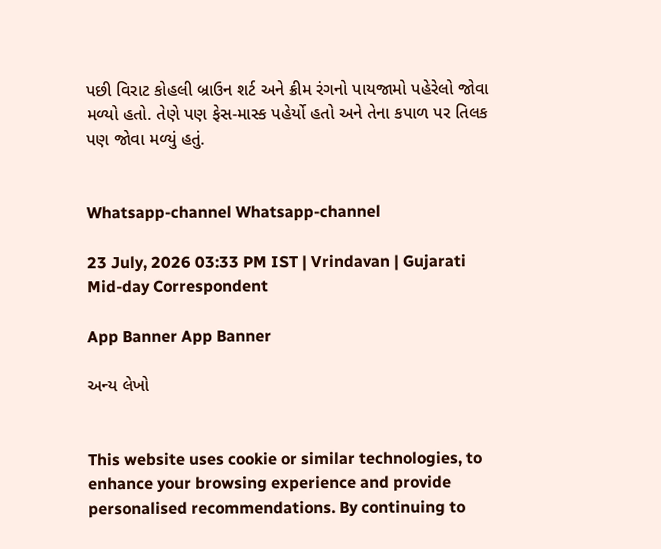પછી વિરાટ કોહલી બ્રાઉન શર્ટ અને ક્રીમ રંગનો પાયજામો પહેરેલો જોવા મળ્યો હતો. તેણે પણ ફેસ-માસ્ક પહેર્યો હતો અને તેના કપાળ પર તિલક પણ જોવા મળ્યું હતું.


Whatsapp-channel Whatsapp-channel

23 July, 2026 03:33 PM IST | Vrindavan | Gujarati Mid-day Correspondent

App Banner App Banner

અન્ય લેખો


This website uses cookie or similar technologies, to enhance your browsing experience and provide personalised recommendations. By continuing to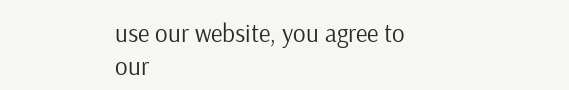use our website, you agree to our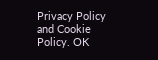Privacy Policy and Cookie Policy. OK